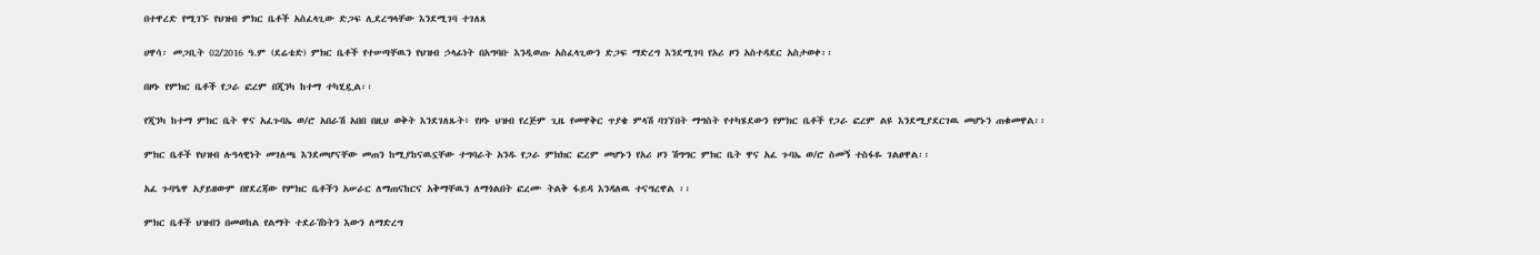በተዋረድ የሚገኙ የህዝብ ምክር ቤቶች አስፈላጊው ድጋፍ ሊደረግላቸው እንደሚገባ ተገለጸ

ሀዋሳ፡ መጋቢት 02/2016 ዓ.ም (ደሬቴድ) ምክር ቤቶች የተሠጣቸዉን የህዝብ ኃላፊነት በአግባቡ እንዲወጡ አስፈላጊውን ድጋፍ ማድረግ እንደሚገባ የአሪ ዞን አስተዳደር አስታወቀ፡፡

በዞኑ የምክር ቤቶች የጋራ ፎረም በጂንካ ከተማ ተካሂዷል፡፡

የጂንካ ከተማ ምክር ቤት ዋና አፈጉባኤ ወ/ሮ አበራሽ አበበ በዚህ ወቅት እንደገለጹት፥ የዞኑ ህዝብ የረጅም ጊዜ የመዋቅር ጥያቄ ምላሽ ባገኘበት ማግስት የተካሄደውን የምክር ቤቶች የጋራ ፎረም ልዩ እንደሚያደርገዉ መሆኑን ጠቁመዋል፡፡

ምክር ቤቶች የህዝብ ሉዓላዊነት መገለጫ እንደመሆናቸው መጠን ከሚያከናዉኗቸው ተግባራት አንዱ የጋራ ምክክር ፎረም መሆኑን የአሪ ዞን ሽግግር ምክር ቤት ዋና አፈ ጉባኤ ወ/ሮ ስመኝ ተስፋዬ ገልፀዋል፡፡

አፈ ጉባዔዋ አያይዘውም በየደረጃው የምክር ቤቶችን አሠራር ለማጠናከርና አቅማቸዉን ለማጎልበት ፎረሙ ትልቅ ፋይዳ እንዳለዉ ተናግረዋል ፡፡

ምክር ቤቶች ህዝብን በመወከል የልማት ተደራሽነትን እውን ለማድረግ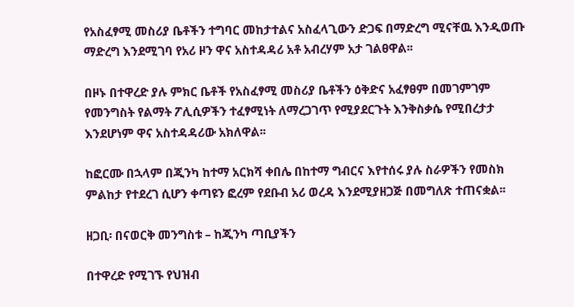የአስፈፃሚ መስሪያ ቤቶችን ተግባር መከታተልና አስፈላጊውን ድጋፍ በማድረግ ሚናቸዉ እንዲወጡ ማድረግ እንደሚገባ የአሪ ዞን ዋና አስተዳዳሪ አቶ አብረሃም አታ ገልፀዋል፡፡

በዞኑ በተዋረድ ያሉ ምክር ቤቶች የአስፈፃሚ መስሪያ ቤቶችን ዕቅድና አፈፃፀም በመገምገም የመንግስት የልማት ፖሊሲዎችን ተፈፃሚነት ለማረጋገጥ የሚያደርጉት እንቅስቃሴ የሚበረታታ እንደሆነም ዋና አስተዳዳሪው አክለዋል፡፡

ከፎርሙ በኋላም በጂንካ ከተማ አርክሻ ቀበሌ በከተማ ግብርና እየተሰሩ ያሉ ስራዎችን የመስክ ምልከታ የተደረገ ሲሆን ቀጣዩን ፎረም የደቡብ አሪ ወረዳ እንደሚያዘጋጅ በመግለጽ ተጠናቋል፡፡

ዘጋቢ፡ በናወርቅ መንግስቱ – ከጂንካ ጣቢያችን

በተዋረድ የሚገኙ የህዝብ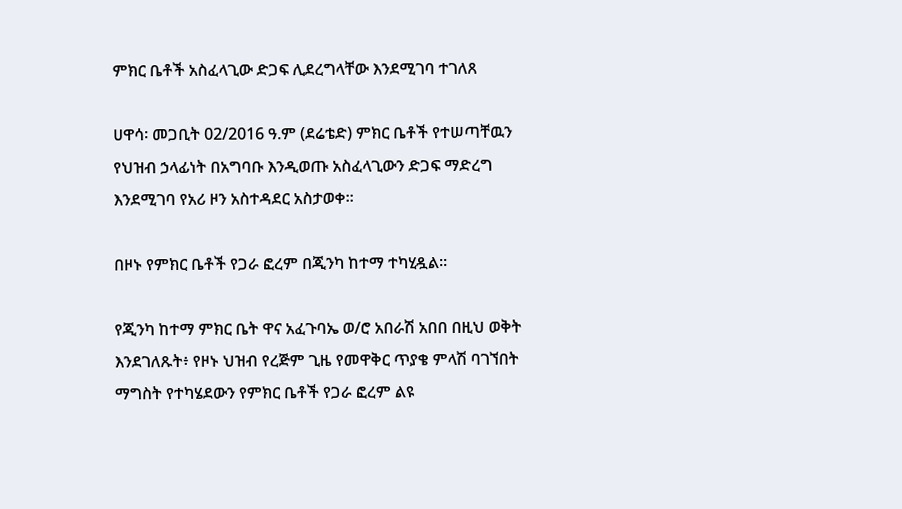ምክር ቤቶች አስፈላጊው ድጋፍ ሊደረግላቸው እንደሚገባ ተገለጸ

ሀዋሳ፡ መጋቢት 02/2016 ዓ.ም (ደሬቴድ) ምክር ቤቶች የተሠጣቸዉን የህዝብ ኃላፊነት በአግባቡ እንዲወጡ አስፈላጊውን ድጋፍ ማድረግ እንደሚገባ የአሪ ዞን አስተዳደር አስታወቀ፡፡

በዞኑ የምክር ቤቶች የጋራ ፎረም በጂንካ ከተማ ተካሂዷል፡፡

የጂንካ ከተማ ምክር ቤት ዋና አፈጉባኤ ወ/ሮ አበራሽ አበበ በዚህ ወቅት እንደገለጹት፥ የዞኑ ህዝብ የረጅም ጊዜ የመዋቅር ጥያቄ ምላሽ ባገኘበት ማግስት የተካሄደውን የምክር ቤቶች የጋራ ፎረም ልዩ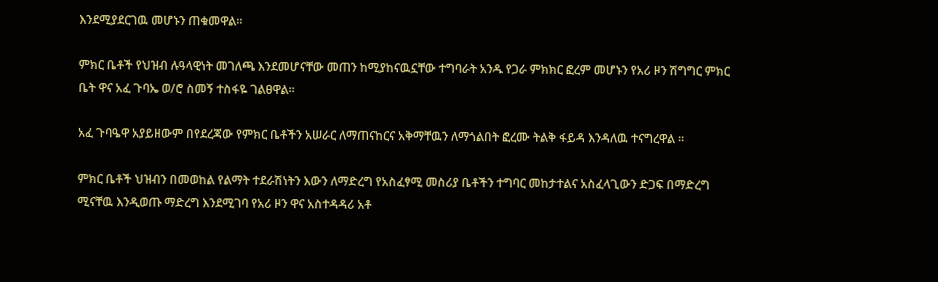እንደሚያደርገዉ መሆኑን ጠቁመዋል፡፡

ምክር ቤቶች የህዝብ ሉዓላዊነት መገለጫ እንደመሆናቸው መጠን ከሚያከናዉኗቸው ተግባራት አንዱ የጋራ ምክክር ፎረም መሆኑን የአሪ ዞን ሽግግር ምክር ቤት ዋና አፈ ጉባኤ ወ/ሮ ስመኝ ተስፋዬ ገልፀዋል፡፡

አፈ ጉባዔዋ አያይዘውም በየደረጃው የምክር ቤቶችን አሠራር ለማጠናከርና አቅማቸዉን ለማጎልበት ፎረሙ ትልቅ ፋይዳ እንዳለዉ ተናግረዋል ፡፡

ምክር ቤቶች ህዝብን በመወከል የልማት ተደራሽነትን እውን ለማድረግ የአስፈፃሚ መስሪያ ቤቶችን ተግባር መከታተልና አስፈላጊውን ድጋፍ በማድረግ ሚናቸዉ እንዲወጡ ማድረግ እንደሚገባ የአሪ ዞን ዋና አስተዳዳሪ አቶ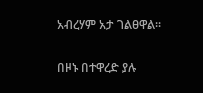አብረሃም አታ ገልፀዋል፡፡

በዞኑ በተዋረድ ያሉ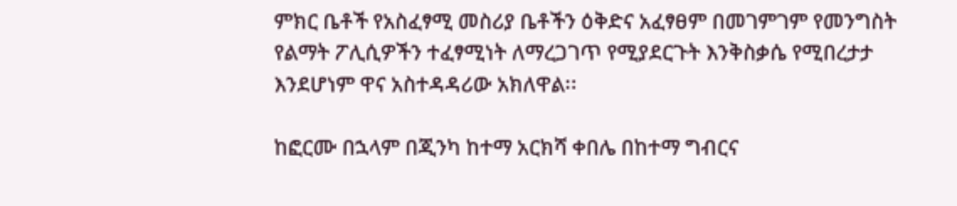ምክር ቤቶች የአስፈፃሚ መስሪያ ቤቶችን ዕቅድና አፈፃፀም በመገምገም የመንግስት የልማት ፖሊሲዎችን ተፈፃሚነት ለማረጋገጥ የሚያደርጉት እንቅስቃሴ የሚበረታታ እንደሆነም ዋና አስተዳዳሪው አክለዋል፡፡

ከፎርሙ በኋላም በጂንካ ከተማ አርክሻ ቀበሌ በከተማ ግብርና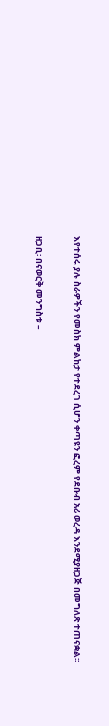እየተሰሩ ያሉ ስራዎችን የመስክ ምልከታ የተደረገ ሲሆን ቀጣዩን ፎረም የደቡብ አሪ ወረዳ እንደሚያዘጋጅ በመግለጽ ተጠናቋል፡፡

ዘጋቢ፡ በናወርቅ መንግስቱ –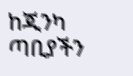ከጂንካ ጣቢያችን